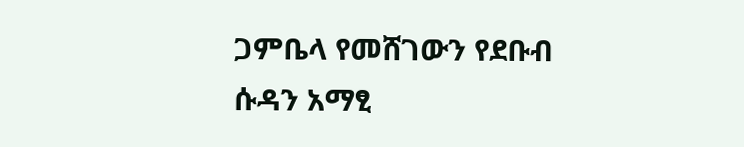ጋምቤላ የመሸገውን የደቡብ ሱዳን አማፂ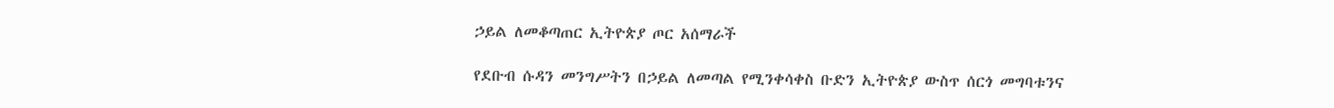ኃይል ለመቆጣጠር ኢትዮጵያ ጦር አሰማራች

የደቡብ ሱዳን መንግሥትን በኃይል ለመጣል የሚንቀሳቀስ ቡድን ኢትዮጵያ ውስጥ ሰርጎ መግባቱንና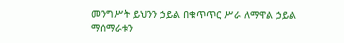መንግሥት ይህንን ኃይል በቁጥጥር ሥራ ለማዋል ኃይል ማሰማራቱን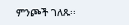ምንጮች ገለጹ፡፡